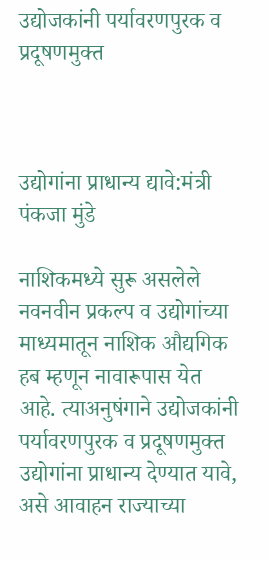उद्योजकांनी पर्यावरणपुरक व प्रदूषणमुक्त



उद्योगांना प्राधान्य द्यावे:मंत्री पंकजा मुंडे

नाशिकमध्ये सुरू असलेले नवनवीन प्रकल्प व उद्योगांच्या माध्यमातून नाशिक औद्यगिक हब म्हणून नावारूपास येत आहे. त्याअनुषंगाने उद्योजकांनी पर्यावरणपुरक व प्रदूषणमुक्त उद्योगांना प्राधान्य देण्यात यावे, असे आवाहन राज्याच्या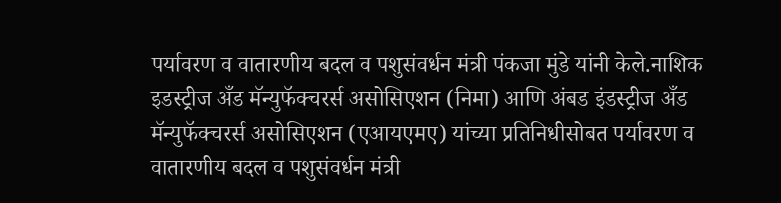पर्यावरण व वातारणीय बदल व पशुसंवर्धन मंत्री पंकजा मुंडे यांनी केले.नाशिक इडस्ट्रीज अँड मॅन्युफॅक्चरर्स असोसिएशन (निमा) आणि अंबड इंडस्ट्रीज अँड मॅन्युफॅक्चरर्स असोसिएशन (एआयएमए) यांच्या प्रतिनिधीसोबत पर्यावरण व वातारणीय बदल व पशुसंवर्धन मंत्री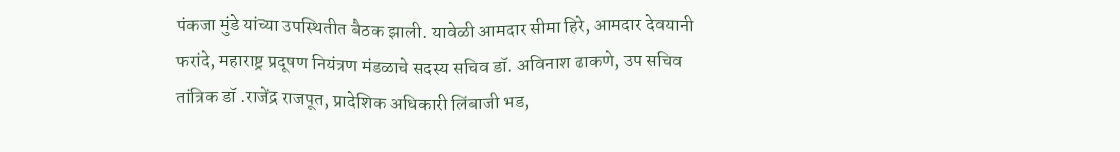पंकजा मुंडे यांच्या उपस्थितीत बैठक झाली. यावेळी आमदार सीमा हिरे, आमदार देवयानी फरांदे, महाराष्ट्र प्रदूषण नियंत्रण मंडळाचे सदस्य सचिव डॉ. अविनाश ढाकणे, उप सचिव तांत्रिक डॉ .राजेंद्र राजपूत, प्रादेशिक अधिकारी लिंबाजी भड,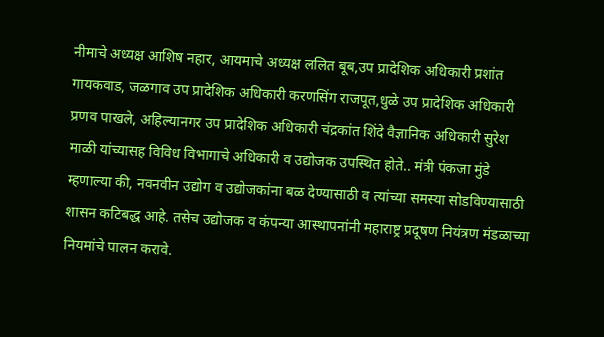नीमाचे अध्यक्ष आशिष नहार, आयमाचे अध्यक्ष ललित बूब,उप प्रादेशिक अधिकारी प्रशांत गायकवाड, जळगाव उप प्रादेशिक अधिकारी करणसिंग राजपूत,धुळे उप प्रादेशिक अधिकारी प्रणव पाखले, अहिल्यानगर उप प्रादेशिक अधिकारी चंद्रकांत शिंदे वैज्ञानिक अधिकारी सुरेश माळी यांच्यासह विविध विभागाचे अधिकारी व उद्योजक उपस्थित होते.. मंत्री पंकजा मुंडे म्हणाल्या की, नवनवीन उद्योग व उद्योजकांना बळ देण्यासाठी व त्यांच्या समस्या सोडविण्यासाठी शासन कटिबद्ध आहे. तसेच उद्योजक व कंपन्या आस्थापनांनी महाराष्ट्र प्रदूषण नियंत्रण मंडळाच्या नियमांचे पालन करावे.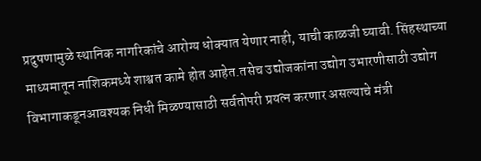प्रदुषणामुळे स्थानिक नागरिकांचे आरोग्य धोक्यात येणार नाही, याची काळजी घ्यावी. सिंहस्थाच्या माध्यमातून नाशिकमध्ये शाश्वत कामे होत आहेत.तसेच उद्योजकांना उद्योग उभारणीसाठी उद्योग विभागाकडूनआवश्यक निधी मिळण्यासाठी सर्वतोपरी प्रयत्न करणार असल्याचे मंत्री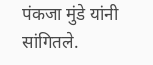पंकजा मुंडे यांनी सांगितले.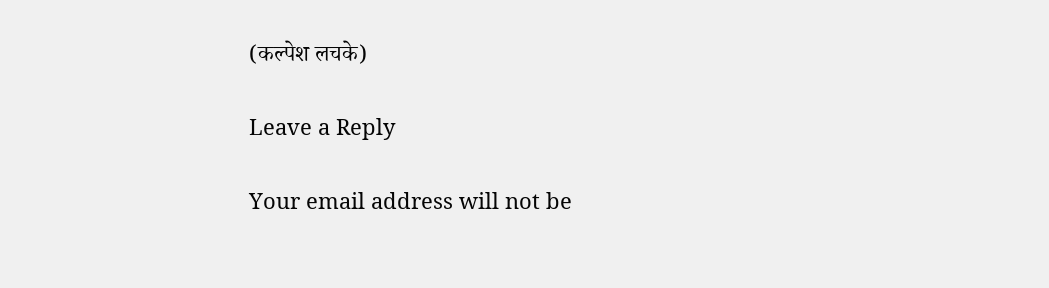(कल्पेश लचके)

Leave a Reply

Your email address will not be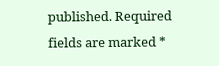published. Required fields are marked *